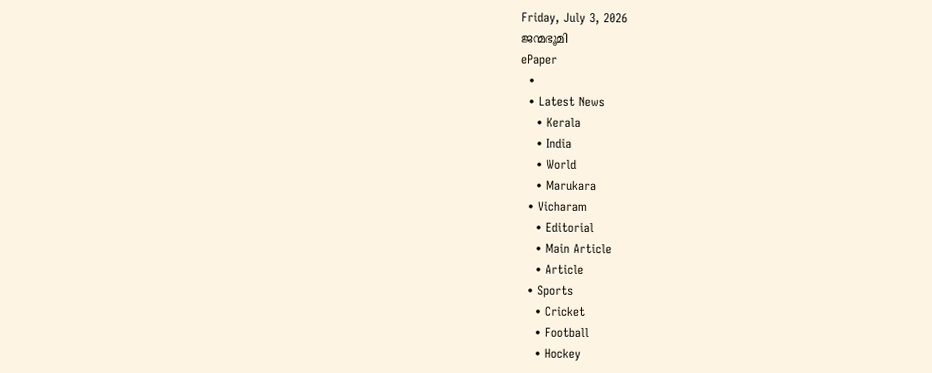Friday, July 3, 2026
ജന്മഭൂമി
ePaper
  •
  • Latest News
    • Kerala
    • India
    • World
    • Marukara
  • Vicharam
    • Editorial
    • Main Article
    • Article
  • Sports
    • Cricket
    • Football
    • Hockey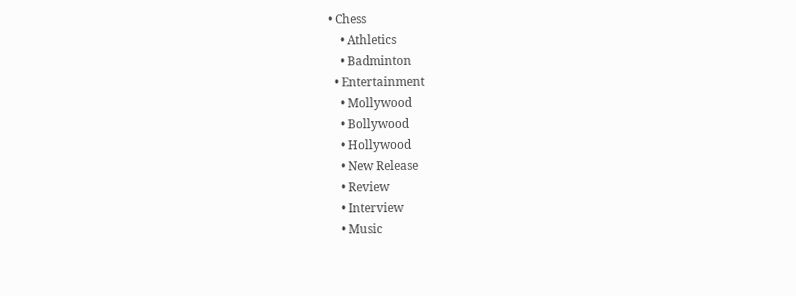• Chess
    • Athletics
    • Badminton
  • Entertainment
    • Mollywood
    • Bollywood
    • Hollywood
    • New Release
    • Review
    • Interview
    • Music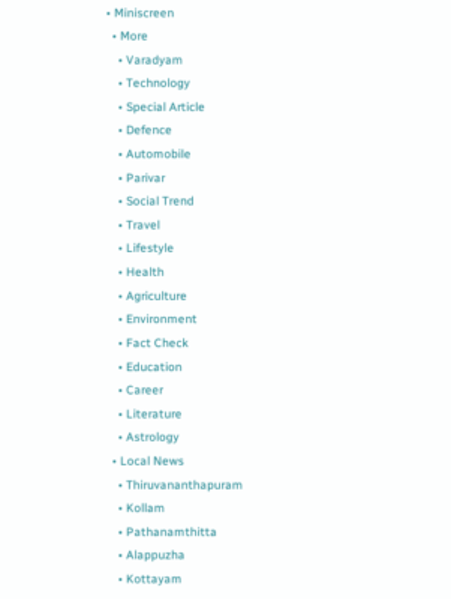• Miniscreen
  • More
    • Varadyam
    • Technology
    • Special Article
    • Defence
    • Automobile
    • Parivar
    • Social Trend
    • Travel
    • Lifestyle
    • Health
    • Agriculture
    • Environment
    • Fact Check
    • Education
    • Career
    • Literature
    • Astrology
  • Local News
    • Thiruvananthapuram
    • Kollam
    • Pathanamthitta
    • Alappuzha
    • Kottayam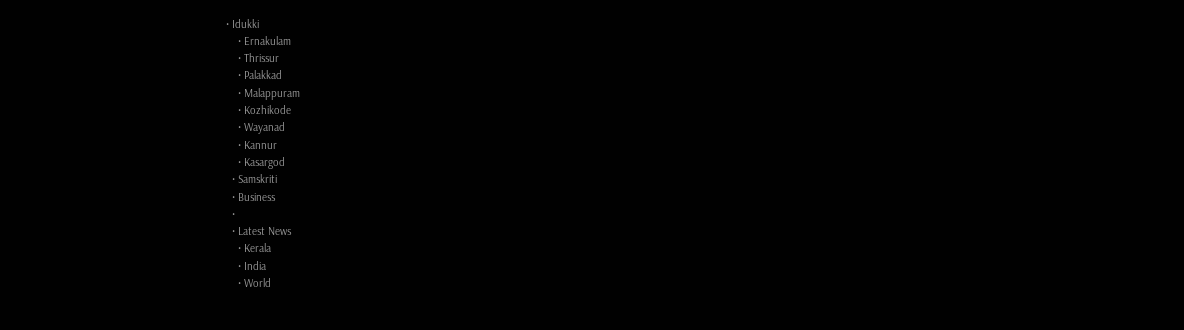• Idukki
    • Ernakulam
    • Thrissur
    • Palakkad
    • Malappuram
    • Kozhikode
    • Wayanad
    • Kannur
    • Kasargod
  • Samskriti
  • Business
  •
  • Latest News
    • Kerala
    • India
    • World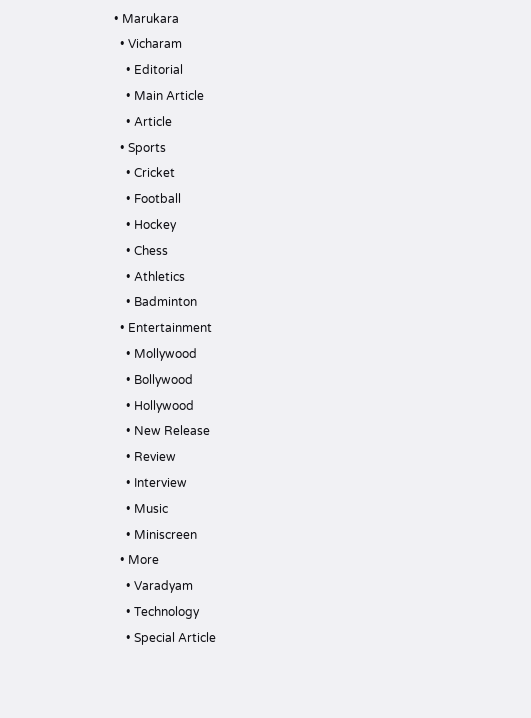• Marukara
  • Vicharam
    • Editorial
    • Main Article
    • Article
  • Sports
    • Cricket
    • Football
    • Hockey
    • Chess
    • Athletics
    • Badminton
  • Entertainment
    • Mollywood
    • Bollywood
    • Hollywood
    • New Release
    • Review
    • Interview
    • Music
    • Miniscreen
  • More
    • Varadyam
    • Technology
    • Special Article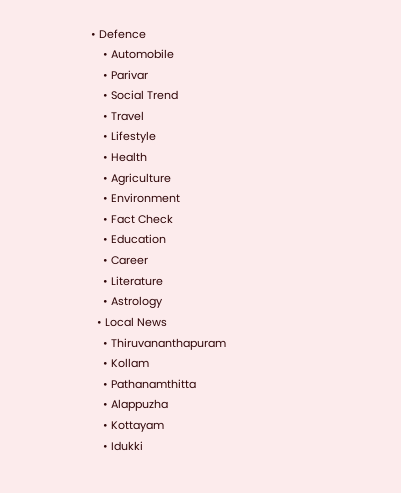• Defence
    • Automobile
    • Parivar
    • Social Trend
    • Travel
    • Lifestyle
    • Health
    • Agriculture
    • Environment
    • Fact Check
    • Education
    • Career
    • Literature
    • Astrology
  • Local News
    • Thiruvananthapuram
    • Kollam
    • Pathanamthitta
    • Alappuzha
    • Kottayam
    • Idukki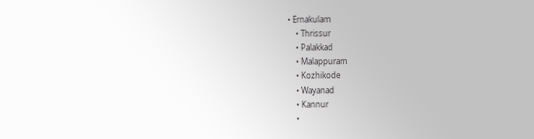• Ernakulam
    • Thrissur
    • Palakkad
    • Malappuram
    • Kozhikode
    • Wayanad
    • Kannur
    •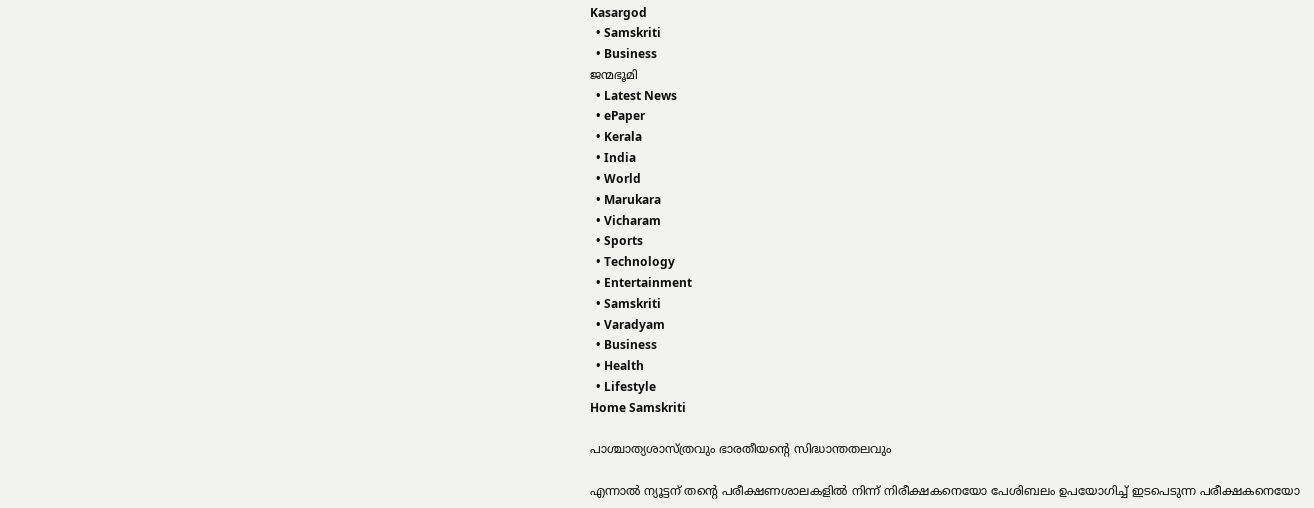Kasargod
  • Samskriti
  • Business
ജന്മഭൂമി
  • Latest News
  • ePaper
  • Kerala
  • India
  • World
  • Marukara
  • Vicharam
  • Sports
  • Technology
  • Entertainment
  • Samskriti
  • Varadyam
  • Business
  • Health
  • Lifestyle
Home Samskriti

പാശ്ചാത്യശാസ്ത്രവും ഭാരതീയന്റെ സിദ്ധാന്തതലവും

എന്നാല്‍ ന്യൂട്ടന് തന്റെ പരീക്ഷണശാലകളില്‍ നിന്ന് നിരീക്ഷകനെയോ പേശിബലം ഉപയോഗിച്ച് ഇടപെടുന്ന പരീക്ഷകനെയോ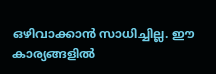ഒഴിവാക്കാന്‍ സാധിച്ചില്ല. ഈ കാര്യങ്ങളില്‍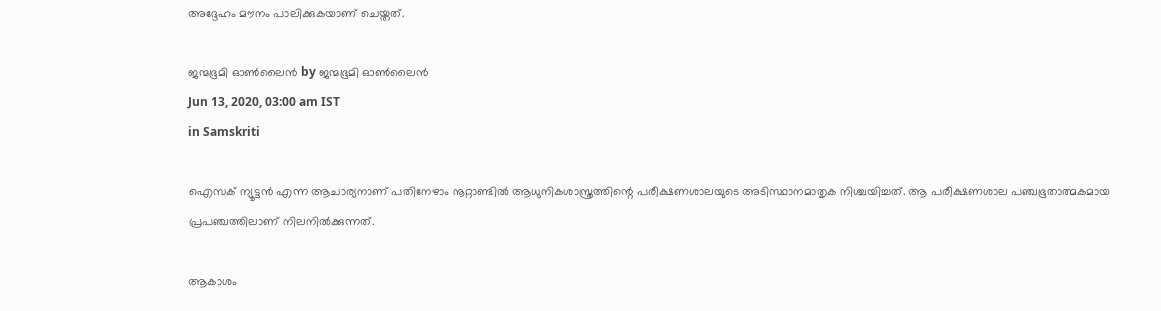അദ്ദേഹം മൗനം പാലിക്കുകയാണ് ചെയ്തത്.

ജന്മഭൂമി ഓണ്‍ലൈന്‍ by ജന്മഭൂമി ഓണ്‍ലൈന്‍
Jun 13, 2020, 03:00 am IST
in Samskriti

ഐസക് ന്യൂട്ടന്‍ എന്ന ആചാര്യനാണ് പതിനേഴാം നൂറ്റാണ്ടില്‍ ആധുനികശാസ്ത്രത്തിന്റെ പരീക്ഷണശാലയുടെ അടിസ്ഥാനമാതൃക നിശ്ചയിച്ചത്. ആ പരീക്ഷണശാല പഞ്ചഭൂതാത്മകമായ പ്രപഞ്ചത്തിലാണ് നിലനില്‍ക്കുന്നത്.

ആകാശം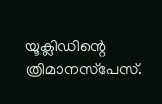യൂക്ലിഡിന്റെ ത്രിമാനസ്‌പേസ്.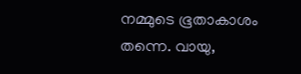നമ്മുടെ ഭൂതാകാശം തന്നെ. വായു,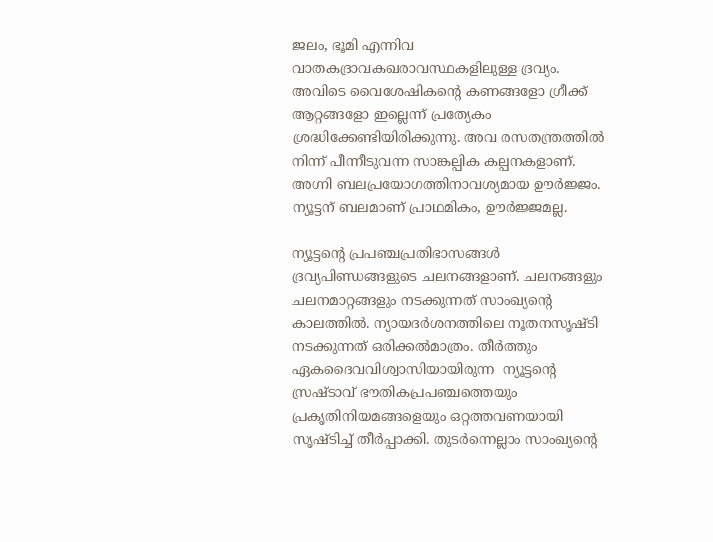ജലം, ഭൂമി എന്നിവ വാതകദ്രാവകഖരാവസ്ഥകളിലുള്ള ദ്രവ്യം. അവിടെ വൈശേഷികന്റെ കണങ്ങളോ ഗ്രീക്ക് ആറ്റങ്ങളോ ഇല്ലെന്ന് പ്രത്യേകം ശ്രദ്ധിക്കേണ്ടിയിരിക്കുന്നു. അവ രസതന്ത്രത്തില്‍ നിന്ന് പീന്നീടുവന്ന സാങ്കല്പിക കല്പനകളാണ്. അഗ്നി ബലപ്രയോഗത്തിനാവശ്യമായ ഊര്‍ജ്ജം. ന്യൂട്ടന് ബലമാണ് പ്രാഥമികം, ഊര്‍ജ്ജമല്ല.

ന്യൂട്ടന്റെ പ്രപഞ്ചപ്രതിഭാസങ്ങള്‍ ദ്രവ്യപിണ്ഡങ്ങളുടെ ചലനങ്ങളാണ്. ചലനങ്ങളും ചലനമാറ്റങ്ങളും നടക്കുന്നത് സാംഖ്യന്റെ കാലത്തില്‍. ന്യായദര്‍ശനത്തിലെ നൂതനസൃഷ്ടി നടക്കുന്നത് ഒരിക്കല്‍മാത്രം. തീര്‍ത്തും ഏകദൈവവിശ്വാസിയായിരുന്ന  ന്യൂട്ടന്റെ സ്രഷ്ടാവ് ഭൗതികപ്രപഞ്ചത്തെയും പ്രകൃതിനിയമങ്ങളെയും ഒറ്റത്തവണയായി സൃഷ്ടിച്ച് തീര്‍പ്പാക്കി. തുടര്‍ന്നെല്ലാം സാംഖ്യന്റെ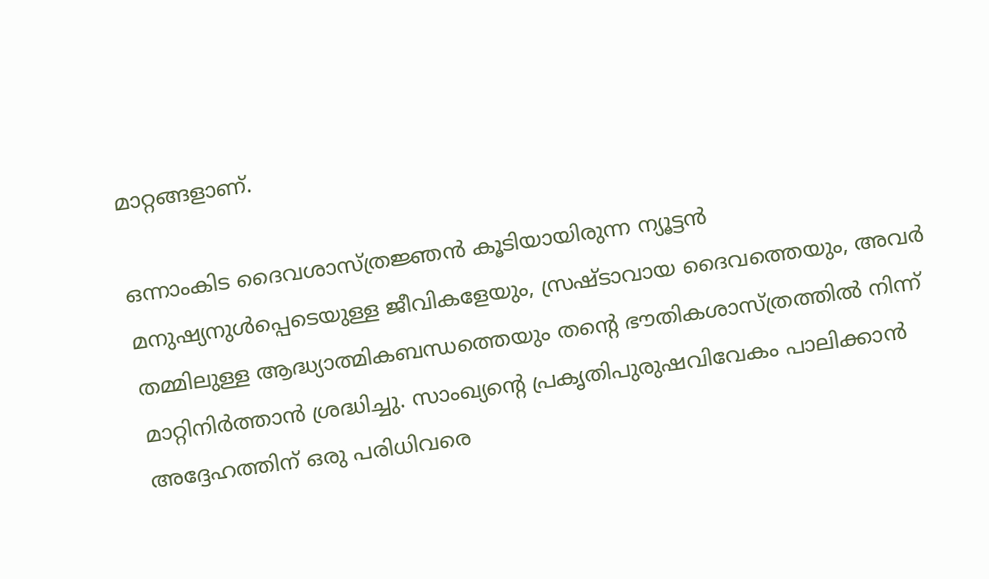മാറ്റങ്ങളാണ്.

ഒന്നാംകിട ദൈവശാസ്ത്രജ്ഞന്‍ കൂടിയായിരുന്ന ന്യൂട്ടന്‍ മനുഷ്യനുള്‍പ്പെടെയുള്ള ജീവികളേയും, സ്രഷ്ടാവായ ദൈവത്തെയും, അവര്‍ തമ്മിലുള്ള ആദ്ധ്യാത്മികബന്ധത്തെയും തന്റെ ഭൗതികശാസ്ത്രത്തില്‍ നിന്ന് മാറ്റിനിര്‍ത്താന്‍ ശ്രദ്ധിച്ചു. സാംഖ്യന്റെ പ്രകൃതിപുരുഷവിവേകം പാലിക്കാന്‍ അദ്ദേഹത്തിന് ഒരു പരിധിവരെ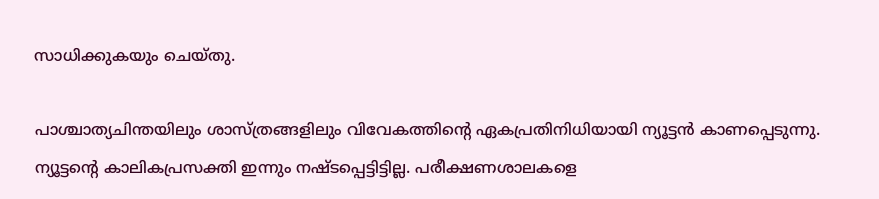സാധിക്കുകയും ചെയ്തു.

പാശ്ചാത്യചിന്തയിലും ശാസ്ത്രങ്ങളിലും വിവേകത്തിന്റെ ഏകപ്രതിനിധിയായി ന്യൂട്ടന്‍ കാണപ്പെടുന്നു. ന്യൂട്ടന്റെ കാലികപ്രസക്തി ഇന്നും നഷ്ടപ്പെട്ടിട്ടില്ല. പരീക്ഷണശാലകളെ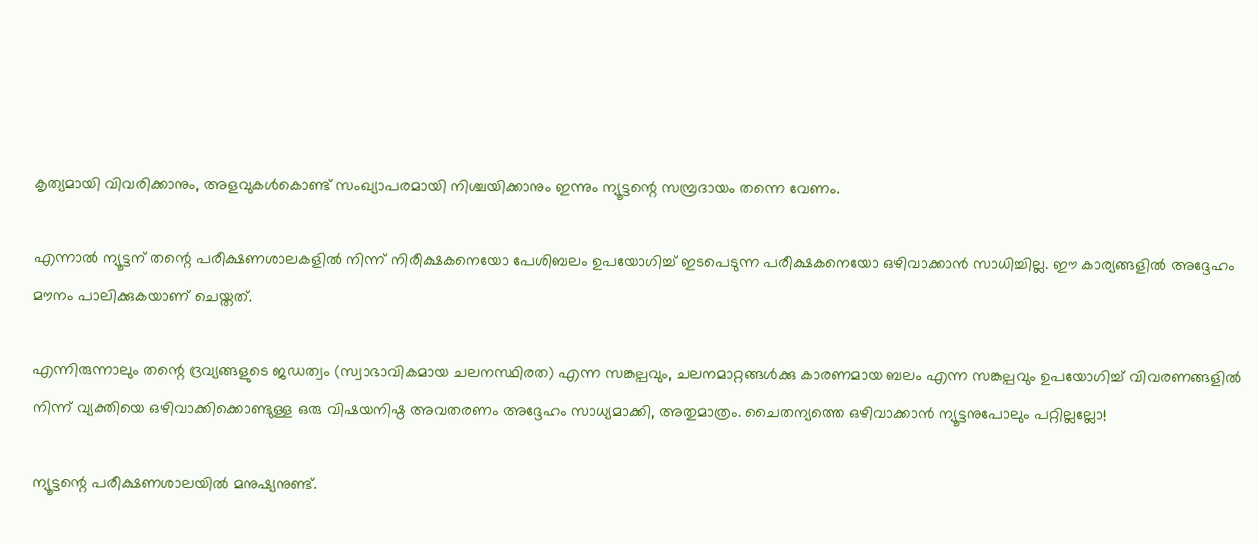കൃത്യമായി വിവരിക്കാനും, അളവുകള്‍കൊണ്ട് സംഖ്യാപരമായി നിശ്ചയിക്കാനും ഇന്നും ന്യൂട്ടന്റെ സമ്പ്രദായം തന്നെ വേണം.

എന്നാല്‍ ന്യൂട്ടന് തന്റെ പരീക്ഷണശാലകളില്‍ നിന്ന് നിരീക്ഷകനെയോ പേശിബലം ഉപയോഗിച്ച് ഇടപെടുന്ന പരീക്ഷകനെയോ ഒഴിവാക്കാന്‍ സാധിച്ചില്ല. ഈ കാര്യങ്ങളില്‍ അദ്ദേഹം മൗനം പാലിക്കുകയാണ് ചെയ്തത്.

എന്നിരുന്നാലും തന്റെ ദ്രവ്യങ്ങളുടെ ജഡത്വം (സ്വാഭാവികമായ ചലനസ്ഥിരത) എന്ന സങ്കല്പവും, ചലനമാറ്റങ്ങള്‍ക്കു കാരണമായ ബലം എന്ന സങ്കല്പവും ഉപയോഗിച്ച് വിവരണങ്ങളില്‍ നിന്ന് വ്യക്തിയെ ഒഴിവാക്കിക്കൊണ്ടുള്ള ഒരു വിഷയനിഷ്ഠ അവതരണം അദ്ദേഹം സാധ്യമാക്കി, അതുമാത്രം. ചൈതന്യത്തെ ഒഴിവാക്കാന്‍ ന്യൂട്ടനുപോലും പറ്റില്ലല്ലോ!

ന്യൂട്ടന്റെ പരീക്ഷണശാലയില്‍ മനുഷ്യനുണ്ട്.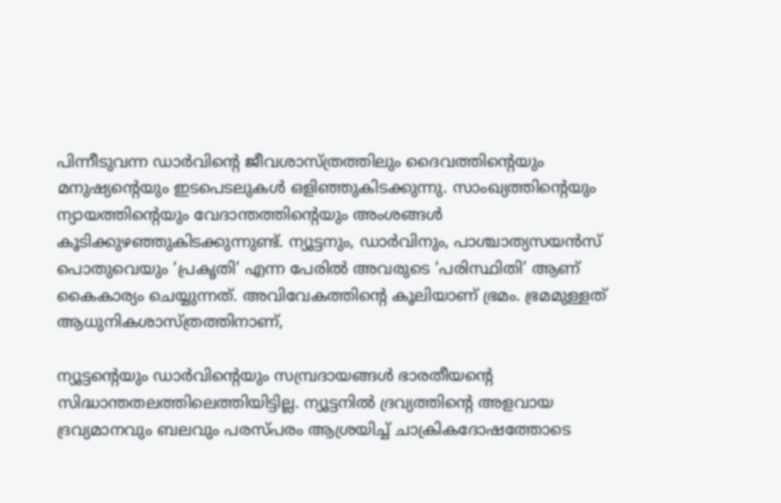പിന്നീടുവന്ന ഡാര്‍വിന്റെ ജീവശാസ്ത്രത്തിലും ദൈവത്തിന്റെയും മനുഷ്യന്റെയും ഇടപെടലുകള്‍ ഒളിഞ്ഞുകിടക്കുന്നു. സാംഖ്യത്തിന്റെയും ന്യായത്തിന്റെയും വേദാന്തത്തിന്റെയും അംശങ്ങള്‍ കൂടിക്കുഴഞ്ഞുകിടക്കുന്നുണ്ട്. ന്യൂട്ടനും, ഡാര്‍വിനും, പാശ്ചാത്യസയന്‍സ് പൊതുവെയും ‘പ്രകൃതി’ എന്ന പേരില്‍ അവരുടെ ‘പരിസ്ഥിതി’ ആണ് കൈകാര്യം ചെയ്യുന്നത്. അവിവേകത്തിന്റെ കൂലിയാണ് ഭ്രമം. ഭ്രമമുള്ളത് ആധുനികശാസ്ത്രത്തിനാണ്,

ന്യൂട്ടന്റെയും ഡാര്‍വിന്റെയും സമ്പ്രദായങ്ങള്‍ ഭാരതീയന്റെ സിദ്ധാന്തതലത്തിലെത്തിയിട്ടില്ല. ന്യൂട്ടനില്‍ ദ്രവ്യത്തിന്റെ അളവായ ദ്രവ്യമാനവും ബലവും പരസ്പരം ആശ്രയിച്ച് ചാക്രികദോഷത്തോടെ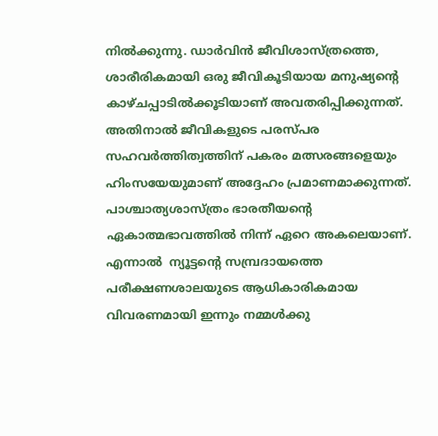നില്‍ക്കുന്നു. ഡാര്‍വിന്‍ ജീവിശാസ്ത്രത്തെ, ശാരീരികമായി ഒരു ജീവികൂടിയായ മനുഷ്യന്റെ കാഴ്ചപ്പാടില്‍ക്കൂടിയാണ് അവതരിപ്പിക്കുന്നത്. അതിനാല്‍ ജീവികളുടെ പരസ്പര സഹവര്‍ത്തിത്വത്തിന് പകരം മത്സരങ്ങളെയും ഹിംസയേയുമാണ് അദ്ദേഹം പ്രമാണമാക്കുന്നത്. പാശ്ചാത്യശാസ്ത്രം ഭാരതീയന്റെ ഏകാത്മഭാവത്തില്‍ നിന്ന് ഏറെ അകലെയാണ്. എന്നാല്‍  ന്യൂട്ടന്റെ സമ്പ്രദായത്തെ പരീക്ഷണശാലയുടെ ആധികാരികമായ വിവരണമായി ഇന്നും നമ്മള്‍ക്കു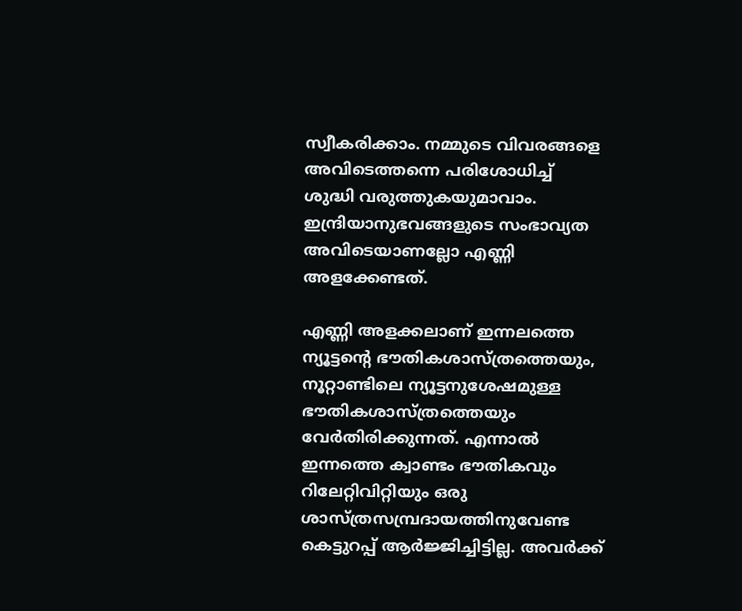സ്വീകരിക്കാം. നമ്മുടെ വിവരങ്ങളെ അവിടെത്തന്നെ പരിശോധിച്ച് ശുദ്ധി വരുത്തുകയുമാവാം. ഇന്ദ്രിയാനുഭവങ്ങളുടെ സംഭാവ്യത അവിടെയാണല്ലോ എണ്ണി അളക്കേണ്ടത്.

എണ്ണി അളക്കലാണ് ഇന്നലത്തെ ന്യൂട്ടന്റെ ഭൗതികശാസ്ത്രത്തെയും, നൂറ്റാണ്ടിലെ ന്യൂട്ടനുശേഷമുള്ള ഭൗതികശാസ്ത്രത്തെയും വേര്‍തിരിക്കുന്നത്. എന്നാല്‍ ഇന്നത്തെ ക്വാണ്ടം ഭൗതികവും റിലേറ്റിവിറ്റിയും ഒരു ശാസ്ത്രസമ്പ്രദായത്തിനുവേണ്ട കെട്ടുറപ്പ് ആര്‍ജ്ജിച്ചിട്ടില്ല. അവര്‍ക്ക്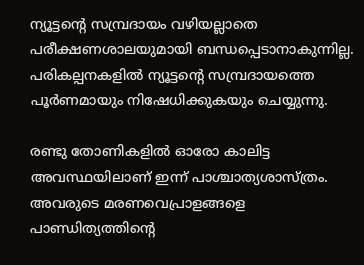ന്യൂട്ടന്റെ സമ്പ്രദായം വഴിയല്ലാതെ പരീക്ഷണശാലയുമായി ബന്ധപ്പെടാനാകുന്നില്ല. പരികല്പനകളില്‍ ന്യൂട്ടന്റെ സമ്പ്രദായത്തെ പൂര്‍ണമായും നിഷേധിക്കുകയും ചെയ്യുന്നു.

രണ്ടു തോണികളില്‍ ഓരോ കാലിട്ട അവസ്ഥയിലാണ് ഇന്ന് പാശ്ചാത്യശാസ്ത്രം. അവരുടെ മരണവെപ്രാളങ്ങളെ പാണ്ഡിത്യത്തിന്റെ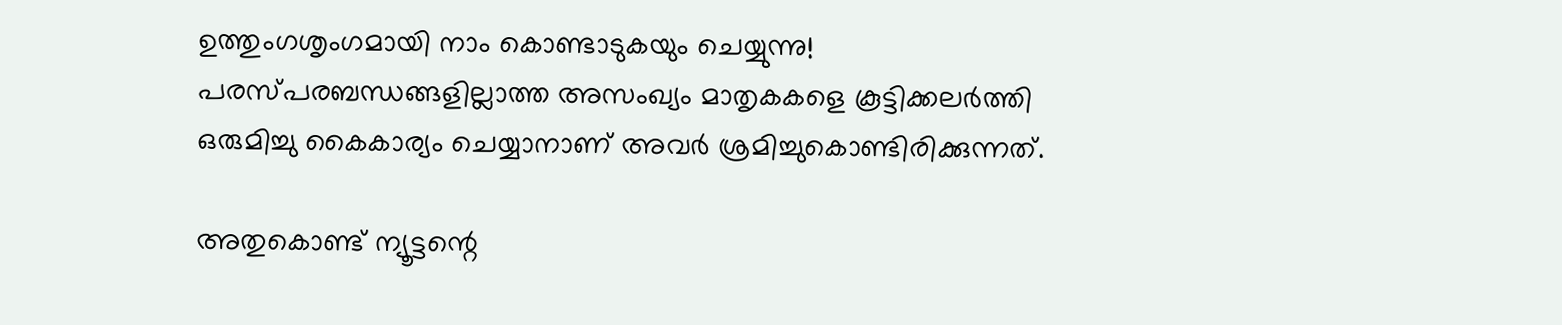ഉത്തുംഗശൃംഗമായി നാം കൊണ്ടാടുകയും ചെയ്യുന്നു! പരസ്പരബന്ധങ്ങളില്ലാത്ത അസംഖ്യം മാതൃകകളെ കൂട്ടിക്കലര്‍ത്തി ഒരുമിച്ചു കൈകാര്യം ചെയ്യാനാണ് അവര്‍ ശ്രമിച്ചുകൊണ്ടിരിക്കുന്നത്.

അതുകൊണ്ട് ന്യൂട്ടന്റെ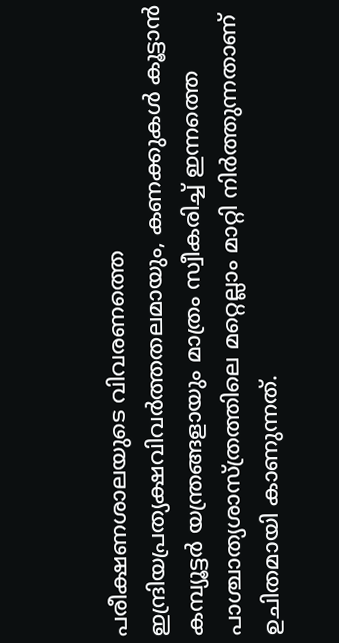പരീക്ഷണശാലയുടെ വിവരണത്തെ ഇന്ദ്രിയപ്രത്യക്ഷവിവര്‍ത്തതലമായും, കണക്കുകള്‍ കൂട്ടാന്‍ കമ്പ്യൂട്ടര്‍ യന്ത്രങ്ങളായും മാത്രം സ്വീകരിച്ച് ഇന്നത്തെ  പാശ്ചാത്യശാസ്ത്രത്തിലെ മറ്റെല്ലാം മാറ്റി നിര്‍ത്തുന്നതാണ് ഉചിതമായി കാണുന്നത്.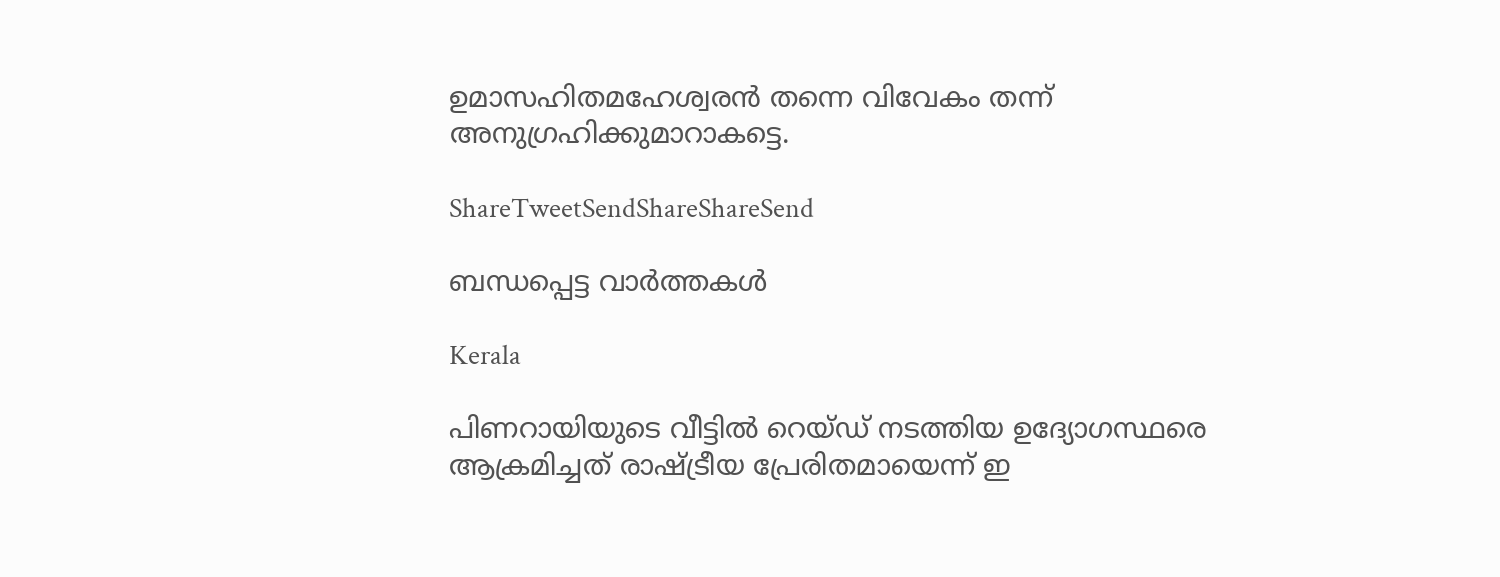ഉമാസഹിതമഹേശ്വരന്‍ തന്നെ വിവേകം തന്ന് അനുഗ്രഹിക്കുമാറാകട്ടെ.

ShareTweetSendShareShareSend

ബന്ധപ്പെട്ട വാര്‍ത്തകള്‍

Kerala

പിണറായിയുടെ വീട്ടില്‍ റെയ്ഡ് നടത്തിയ ഉദ്യോഗസ്ഥരെ ആക്രമിച്ചത് രാഷ്‌ട്രീയ പ്രേരിതമായെന്ന് ഇ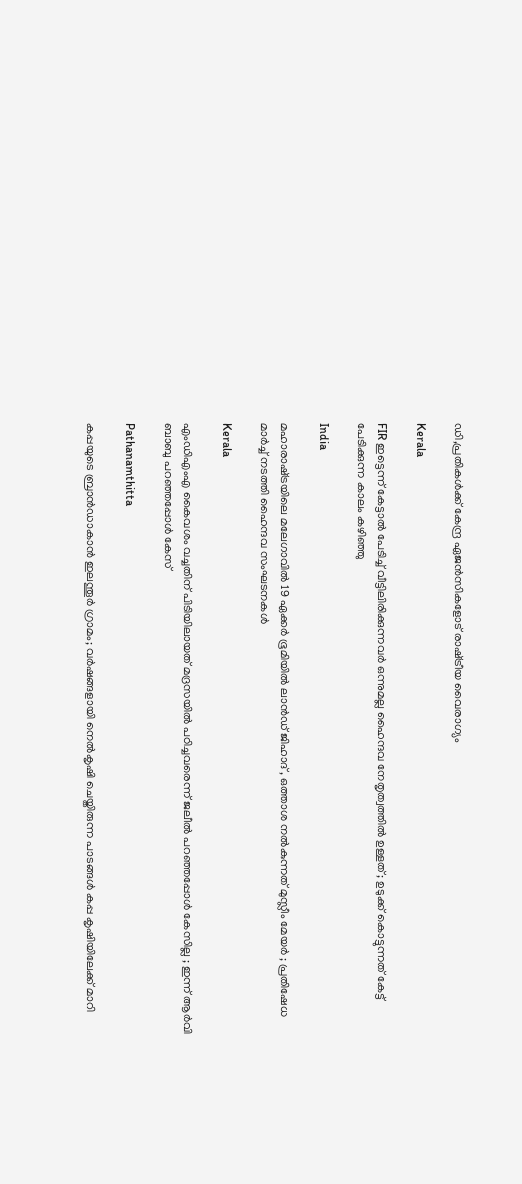ഡി,പ്രതികള്‍ക്ക് കേന്ദ്ര ഏജന്‍സികളോട് രാഷ്‌ട്രീയ വൈരാഗ്യം

Kerala

FIR ഇട്ടെന്ന് കേട്ടാൽ പേടിച്ച് വീട്ടിലിരിക്കുന്നവർ ഒന്നുമല്ല ഹൈന്ദവ നേതൃത്വത്തിൽ ഉള്ളത് ; ഉടുക്ക് കൊട്ടുന്നത് കേട്ട് പേടിക്കുന്ന കാലം കഴിഞ്ഞു

India

മഹാരാഷ്‌ട്രയിലെ മലേഗാവിൽ 19 ഏക്കർ ഭൂമിയിൽ ലാൻഡ് ജിഹാദ് , ഒത്താശ നൽകുന്നത് മുസ്ലീം മേയർ ; പ്രതിഷേധ മാർച്ച് നടത്തി ഹൈന്ദവ സംഘടനകൾ

Kerala

എംഡിഎംഎ കൈവശം വച്ചതിന് പിടിയിലായത് മദ്രസയിൽ പഠിച്ചവരെന്ന് ജലീൽ പറഞ്ഞപ്പോൾ കേസില്ല ; ഇന്ന് ആർവി ബാബു പറഞ്ഞപ്പോൾ കേസ്

Pathanamthitta

കപ്പയുടെ ബ്രാൻഡാകാൻ ഇലന്തൂർ ഗ്രാമം; വര്‍ഷങ്ങളായി നെല്‍കൃഷി ചെയ്തിരുന്ന പാടങ്ങൾ കപ്പ കൃഷിയിലേക്ക് മാറി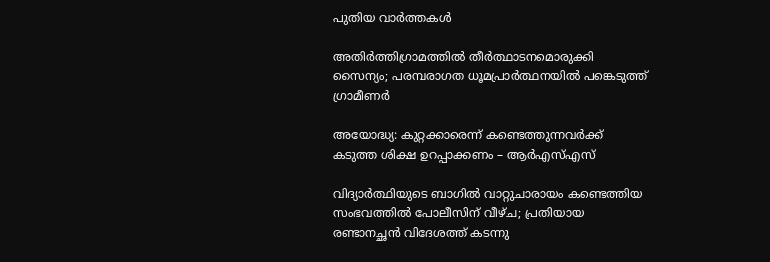പുതിയ വാര്‍ത്തകള്‍

അതിര്‍ത്തിഗ്രാമത്തില്‍ തീര്‍ത്ഥാടനമൊരുക്കി സൈന്യം; പരമ്പരാഗത ധൂമപ്രാര്‍ത്ഥനയില്‍ പങ്കെടുത്ത് ഗ്രാമീണർ

അയോദ്ധ്യ: കുറ്റക്കാരെന്ന് കണ്ടെത്തുന്നവര്‍ക്ക് കടുത്ത ശിക്ഷ ഉറപ്പാക്കണം – ആര്‍എസ്എസ്

വിദ്യാർത്ഥിയുടെ ബാഗിൽ വാറ്റുചാരായം കണ്ടെത്തിയ സംഭവത്തിൽ പോലീസിന് വീഴ്ച; പ്രതിയായ രണ്ടാനച്ഛൻ വിദേശത്ത് കടന്നു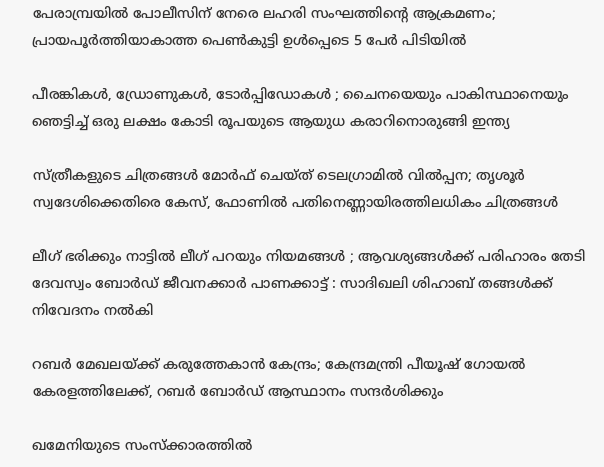പേരാമ്പ്രയിൽ പോലീസിന് നേരെ ലഹരി സംഘത്തിന്റെ ആക്രമണം; പ്രായപൂർത്തിയാകാത്ത പെൺകുട്ടി ഉൾപ്പെടെ 5 പേർ പിടിയിൽ

പീരങ്കികൾ, ഡ്രോണുകൾ, ടോർപ്പിഡോകൾ ; ചൈനയെയും പാകിസ്ഥാനെയും ഞെട്ടിച്ച് ഒരു ലക്ഷം കോടി രൂപയുടെ ആയുധ കരാറിനൊരുങ്ങി ഇന്ത്യ

സ്ത്രീകളുടെ ചിത്രങ്ങൾ മോർഫ്‌ ചെയ്ത്‌ ടെലഗ്രാമിൽ വിൽപ്പന; തൃശൂർ സ്വദേശിക്കെതിരെ കേസ്, ഫോണിൽ പതിനെണ്ണായിരത്തിലധികം ചിത്രങ്ങൾ

ലീഗ് ഭരിക്കും നാട്ടിൽ ലീഗ് പറയും നിയമങ്ങൾ ; ആവശ്യങ്ങൾക്ക് പരിഹാരം തേടി ദേവസ്വം ബോർഡ് ജീവനക്കാർ പാണക്കാട്ട് : സാദിഖലി ശിഹാബ് തങ്ങൾക്ക് നിവേദനം നൽകി

റബർ മേഖലയ്‌ക്ക് കരുത്തേകാൻ കേന്ദ്രം; കേന്ദ്രമന്ത്രി പീയൂഷ് ഗോയൽ കേരളത്തിലേക്ക്, റബർ ബോർഡ് ആസ്ഥാനം സന്ദർശിക്കും

ഖമേനിയുടെ സംസ്ക്കാരത്തിൽ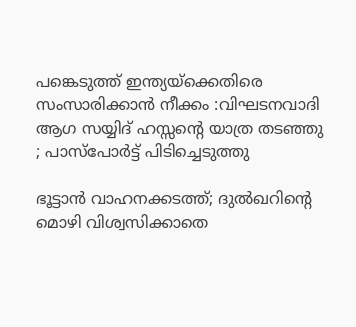പങ്കെടുത്ത് ഇന്ത്യയ്‌ക്കെതിരെ സംസാരിക്കാൻ നീക്കം :വിഘടനവാദി ആഗ സയ്യിദ് ഹസ്സന്റെ യാത്ര തടഞ്ഞു ; പാസ്പോർട്ട് പിടിച്ചെടുത്തു

ഭൂട്ടാൻ വാഹനക്കടത്ത്; ദുൽഖറിന്റെ മൊഴി വിശ്വസിക്കാതെ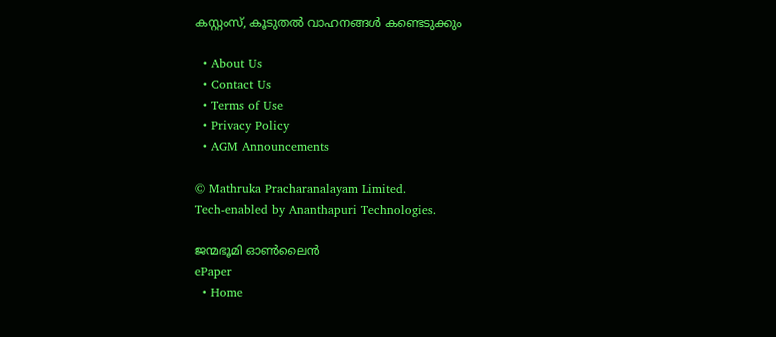കസ്റ്റംസ്, കൂടുതൽ വാഹനങ്ങൾ കണ്ടെടുക്കും

  • About Us
  • Contact Us
  • Terms of Use
  • Privacy Policy
  • AGM Announcements

© Mathruka Pracharanalayam Limited.
Tech-enabled by Ananthapuri Technologies.

ജന്മഭൂമി ഓണ്‍ലൈന്‍
ePaper
  • Home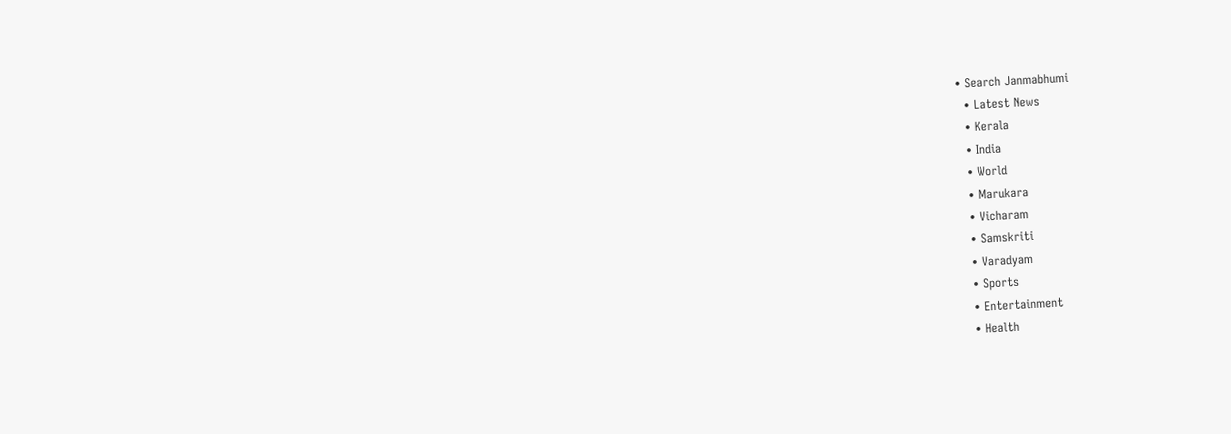• Search Janmabhumi
  • Latest News
  • Kerala
  • India
  • World
  • Marukara
  • Vicharam
  • Samskriti
  • Varadyam
  • Sports
  • Entertainment
  • Health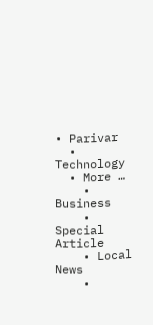• Parivar
  • Technology
  • More …
    • Business
    • Special Article
    • Local News
    •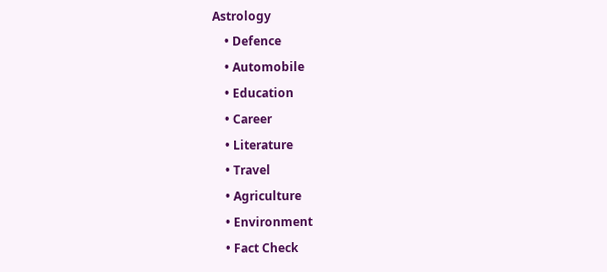Astrology
    • Defence
    • Automobile
    • Education
    • Career
    • Literature
    • Travel
    • Agriculture
    • Environment
    • Fact Check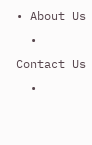• About Us
  • Contact Us
  •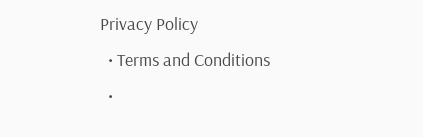Privacy Policy
  • Terms and Conditions
  •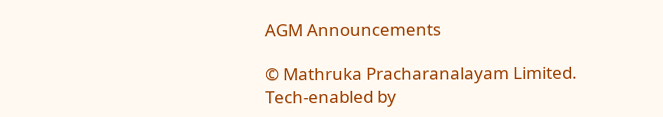AGM Announcements

© Mathruka Pracharanalayam Limited.
Tech-enabled by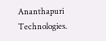Ananthapuri Technologies.